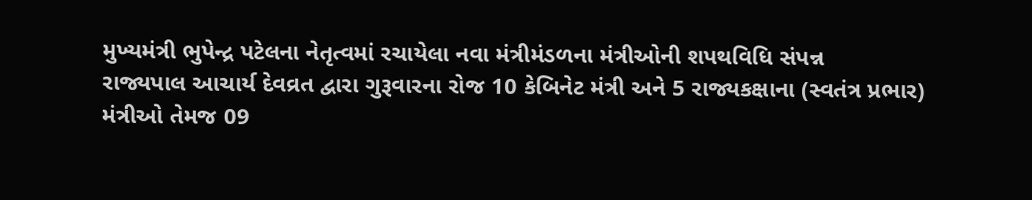મુખ્યમંત્રી ભુપેન્દ્ર પટેલના નેતૃત્વમાં રચાયેલા નવા મંત્રીમંડળના મંત્રીઓની શપથવિધિ સંપન્ન
રાજ્યપાલ આચાર્ય દેવવ્રત દ્વારા ગુરૂવારના રોજ 10 કેબિનેટ મંત્રી અને 5 રાજ્યકક્ષાના (સ્વતંત્ર પ્રભાર) મંત્રીઓ તેમજ 09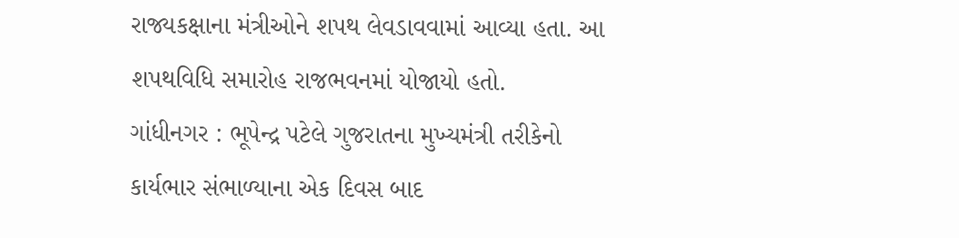રાજ્યકક્ષાના મંત્રીઓને શપથ લેવડાવવામાં આવ્યા હતા. આ શપથવિધિ સમારોહ રાજભવનમાં યોજાયો હતો.
ગાંધીનગર : ભૂપેન્દ્ર પટેલે ગુજરાતના મુખ્યમંત્રી તરીકેનો કાર્યભાર સંભાળ્યાના એક દિવસ બાદ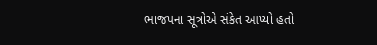ભાજપના સૂત્રોએ સંકેત આપ્યો હતો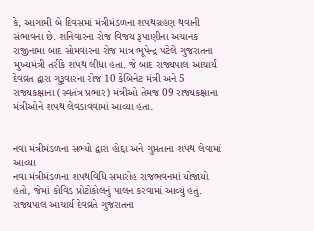કે, આગામી બે દિવસમાં મંત્રીમંડળના શપથગ્રહણ થવાની સંભાવના છે. શનિવારના રોજ વિજય રૂપાણીના અચાનક રાજીનામા બાદ સોમવારના રોજ માત્ર ભૂપેન્દ્ર પટેલે ગુજરાતના મુખ્યમંત્રી તરીકે શપથ લીધા હતા. જે બાદ રાજ્યપાલ આચાર્ય દેવવ્રત દ્વારા ગુરૂવારના રોજ 10 કેબિનેટ મંત્રી અને 5 રાજ્યકક્ષાના (સ્વતંત્ર પ્રભાર) મંત્રીઓ તેમજ 09 રાજ્યકક્ષાના મંત્રીઓને શપથ લેવડાવવામાં આવ્યા હતા.


નવા મંત્રીમંડળના સભ્યો દ્વારા હોદ્દા અને ગુપ્તતાના શપથ લેવામાં આવ્યા
નવા મંત્રીમંડળના શપથવિધિ સમારોહ રાજભવનમાં યોજાયો હતો, જેમાં કોવિડ પ્રોટોકોલનું પાલન કરવામાં આવ્યું હતું. રાજ્યપાલ આચાર્ય દેવવ્રતે ગુજરાતના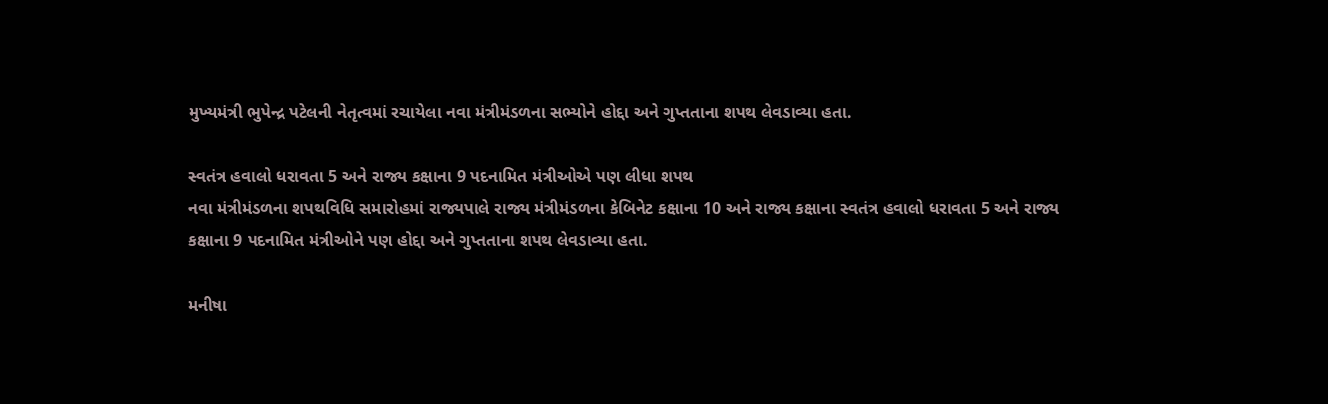મુખ્યમંત્રી ભુપેન્દ્ર પટેલની નેતૃત્વમાં રચાયેલા નવા મંત્રીમંડળના સભ્યોને હોદ્દા અને ગુપ્તતાના શપથ લેવડાવ્યા હતા.

સ્વતંત્ર હવાલો ધરાવતા 5 અને રાજ્ય કક્ષાના 9 પદનામિત મંત્રીઓએ પણ લીધા શપથ
નવા મંત્રીમંડળના શપથવિધિ સમારોહમાં રાજ્યપાલે રાજ્ય મંત્રીમંડળના કેબિનેટ કક્ષાના 10 અને રાજ્ય કક્ષાના સ્વતંત્ર હવાલો ધરાવતા 5 અને રાજ્ય કક્ષાના 9 પદનામિત મંત્રીઓને પણ હોદ્દા અને ગુપ્તતાના શપથ લેવડાવ્યા હતા.

મનીષા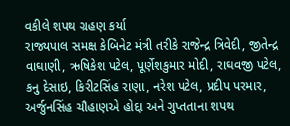વકીલે શપથ ગ્રહણ કર્યા
રાજ્યપાલ સમક્ષ કેબિનેટ મંત્રી તરીકે રાજેન્દ્ર ત્રિવેદી, જીતેન્દ્ર વાઘાણી, ઋષિકેશ પટેલ, પૂર્ણેશકુમાર મોદી, રાઘવજી પટેલ, કનુ દેસાઇ, કિરીટસિંહ રાણા, નરેશ પટેલ, પ્રદીપ પરમાર, અર્જુનસિંહ ચૌહાણએ હોદ્દા અને ગુપ્તતાના શપથ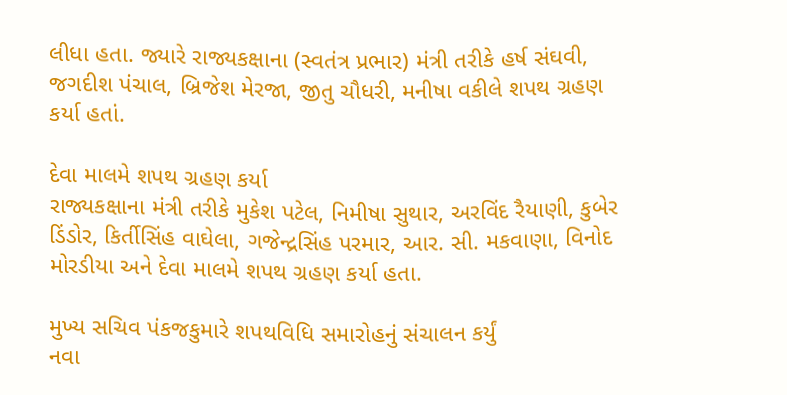લીધા હતા. જ્યારે રાજ્યકક્ષાના (સ્વતંત્ર પ્રભાર) મંત્રી તરીકે હર્ષ સંઘવી, જગદીશ પંચાલ, બ્રિજેશ મેરજા, જીતુ ચૌધરી, મનીષા વકીલે શપથ ગ્રહણ કર્યા હતાં.

દેવા માલમે શપથ ગ્રહણ કર્યા
રાજ્યકક્ષાના મંત્રી તરીકે મુકેશ પટેલ, નિમીષા સુથાર, અરવિંદ રૈયાણી, કુબેર ડિંડોર, કિર્તીસિંહ વાઘેલા, ગજેન્દ્રસિંહ પરમાર, આર. સી. મકવાણા, વિનોદ મોરડીયા અને દેવા માલમે શપથ ગ્રહણ કર્યા હતા.

મુખ્ય સચિવ પંકજકુમારે શપથવિધિ સમારોહનું સંચાલન કર્યું
નવા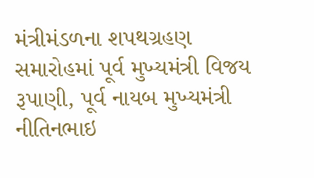મંત્રીમંડળના શપથગ્રહણ સમારોહમાં પૂર્વ મુખ્યમંત્રી વિજય રૂપાણી, પૂર્વ નાયબ મુખ્યમંત્રી નીતિનભાઇ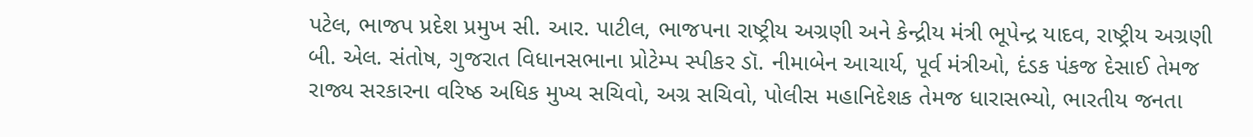પટેલ, ભાજપ પ્રદેશ પ્રમુખ સી. આર. પાટીલ, ભાજપના રાષ્ટ્રીય અગ્રણી અને કેન્દ્રીય મંત્રી ભૂપેન્દ્ર યાદવ, રાષ્ટ્રીય અગ્રણી બી. એલ. સંતોષ, ગુજરાત વિધાનસભાના પ્રોટેમ્પ સ્પીકર ડૉ. નીમાબેન આચાર્ય, પૂર્વ મંત્રીઓ, દંડક પંકજ દેસાઈ તેમજ રાજ્ય સરકારના વરિષ્ઠ અધિક મુખ્ય સચિવો, અગ્ર સચિવો, પોલીસ મહાનિદેશક તેમજ ધારાસભ્યો, ભારતીય જનતા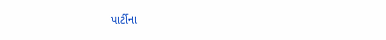પાર્ટીના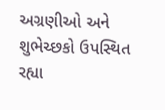અગ્રણીઓ અને શુભેચ્છકો ઉપસ્થિત રહ્યા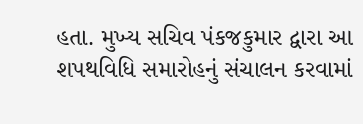હતા. મુખ્ય સચિવ પંકજકુમાર દ્વારા આ શપથવિધિ સમારોહનું સંચાલન કરવામાં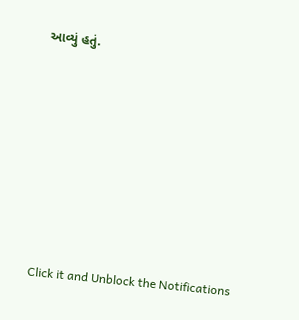આવ્યું હતું.












Click it and Unblock the Notifications